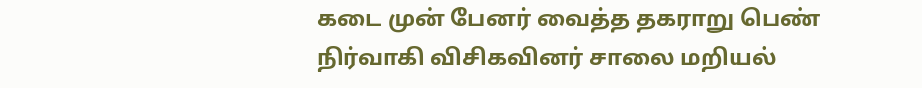கடை முன் பேனர் வைத்த தகராறு பெண் நிர்வாகி விசிகவினர் சாலை மறியல்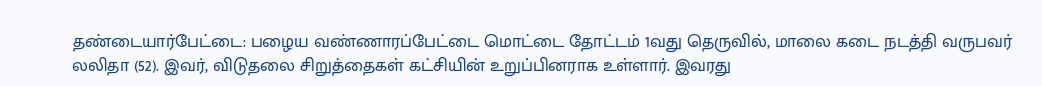தண்டையார்பேட்டை: பழைய வண்ணாரப்பேட்டை மொட்டை தோட்டம் 1வது தெருவில், மாலை கடை நடத்தி வருபவர் லலிதா (52). இவர், விடுதலை சிறுத்தைகள் கட்சியின் உறுப்பினராக உள்ளார். இவரது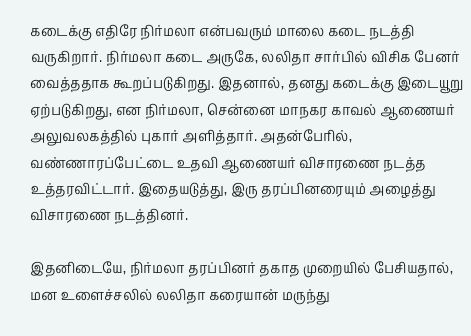கடைக்கு எதிரே நிர்மலா என்பவரும் மாலை கடை நடத்தி வருகிறார். நிர்மலா கடை அருகே, லலிதா சார்பில் விசிக பேனர் வைத்ததாக கூறப்படுகிறது. இதனால், தனது கடைக்கு இடையூறு ஏற்படுகிறது, என நிர்மலா, சென்னை மாநகர காவல் ஆணையர் அலுவலகத்தில் புகார் அளித்தார். அதன்பேரில், வண்ணாரப்பேட்டை உதவி ஆணையர் விசாரணை நடத்த உத்தரவிட்டார். இதையடுத்து, இரு தரப்பினரையும் அழைத்து விசாரணை நடத்தினர்.

இதனிடையே, நிர்மலா தரப்பினர் தகாத முறையில் பேசியதால், மன உளைச்சலில் லலிதா கரையான் மருந்து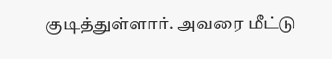குடித்துள்ளார். அவரை மீட்டு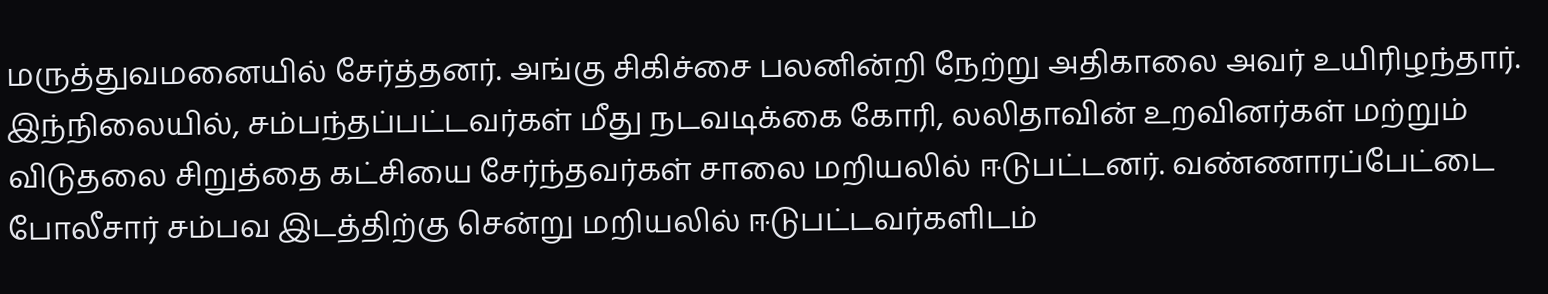மருத்துவமனையில் சேர்த்தனர். அங்கு சிகிச்சை பலனின்றி நேற்று அதிகாலை அவர் உயிரிழந்தார். இந்நிலையில், சம்பந்தப்பட்டவர்கள் மீது நடவடிக்கை கோரி, லலிதாவின் உறவினர்கள் மற்றும் விடுதலை சிறுத்தை கட்சியை சேர்ந்தவர்கள் சாலை மறியலில் ஈடுபட்டனர். வண்ணாரப்பேட்டை போலீசார் சம்பவ இடத்திற்கு சென்று மறியலில் ஈடுபட்டவர்களிடம்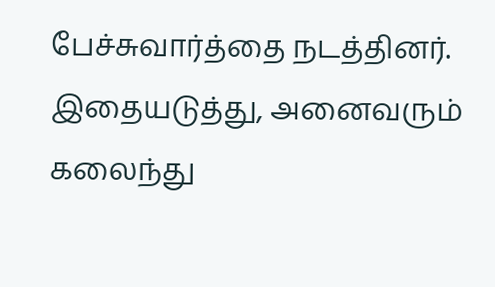பேச்சுவார்த்தை நடத்தினர். இதையடுத்து, அனைவரும் கலைந்து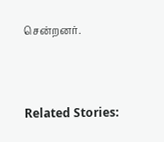சென்றனர்.



Related Stories: